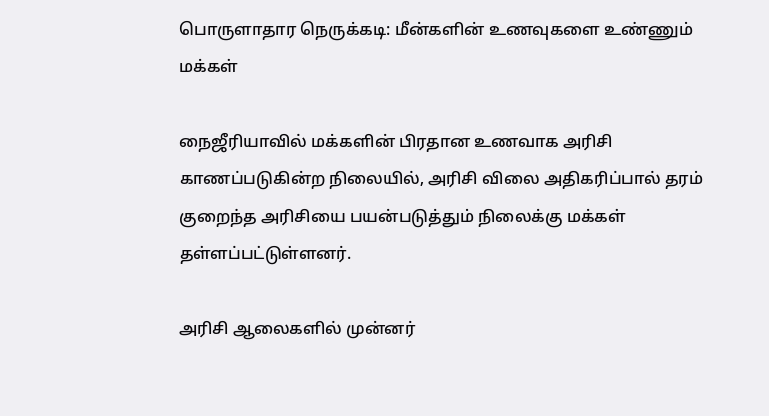பொருளாதார நெருக்கடி: மீன்களின் உணவுகளை உண்ணும் மக்கள்

நைஜீரியாவில் மக்களின் பிரதான உணவாக அரிசி காணப்படுகின்ற நிலையில், அரிசி விலை அதிகரிப்பால் தரம் குறைந்த அரிசியை பயன்படுத்தும் நிலைக்கு மக்கள் தள்ளப்பட்டுள்ளனர்.

அரிசி ஆலைகளில் முன்னர்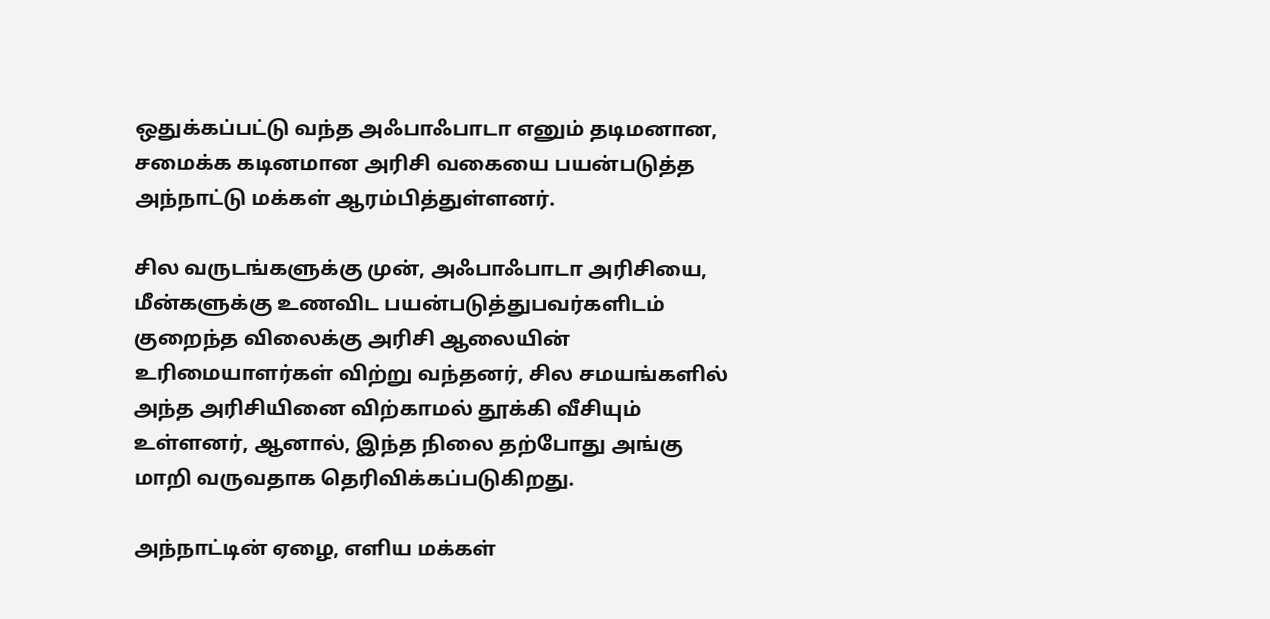ஒதுக்கப்பட்டு வந்த அஃபாஃபாடா எனும் தடிமனான, சமைக்க கடினமான அரிசி வகையை பயன்படுத்த அந்நாட்டு மக்கள் ஆரம்பித்துள்ளனர்.

சில வருடங்களுக்கு முன், அஃபாஃபாடா அரிசியை, மீன்களுக்கு உணவிட பயன்படுத்துபவர்களிடம் குறைந்த விலைக்கு அரிசி ஆலையின் உரிமையாளர்கள் விற்று வந்தனர், சில சமயங்களில் அந்த அரிசியினை விற்காமல் தூக்கி வீசியும் உள்ளனர், ஆனால், இந்த நிலை தற்போது அங்கு மாறி வருவதாக தெரிவிக்கப்படுகிறது.

அந்நாட்டின் ஏழை, எளிய மக்கள்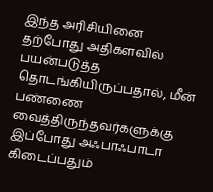இந்த அரிசியினை தற்போது அதிகளவில் பயன்படுத்த தொடங்கியிருப்பதால், மீன் பண்ணை வைத்திருந்தவர்களுக்கு இப்போது அஃபாஃபாடா கிடைப்பதும்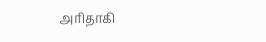அரிதாகி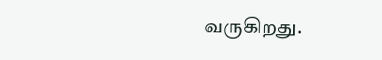வருகிறது.